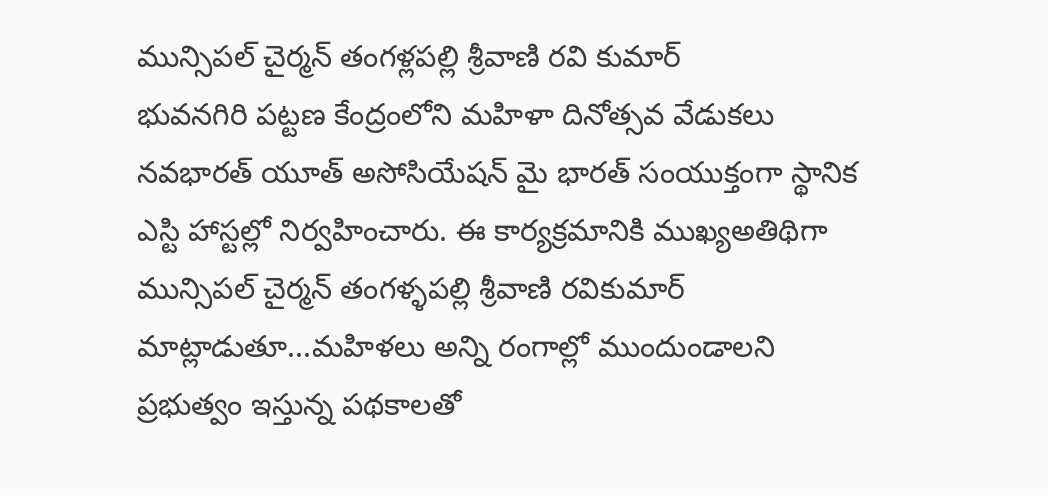మున్సిపల్ చైర్మన్ తంగళ్లపల్లి శ్రీవాణి రవి కుమార్
భువనగిరి పట్టణ కేంద్రంలోని మహిళా దినోత్సవ వేడుకలు నవభారత్ యూత్ అసోసియేషన్ మై భారత్ సంయుక్తంగా స్థానిక ఎస్టి హాస్టల్లో నిర్వహించారు. ఈ కార్యక్రమానికి ముఖ్యఅతిథిగా మున్సిపల్ చైర్మన్ తంగళ్ళపల్లి శ్రీవాణి రవికుమార్ మాట్లాడుతూ...మహిళలు అన్ని రంగాల్లో ముందుండాలని ప్రభుత్వం ఇస్తున్న పథకాలతో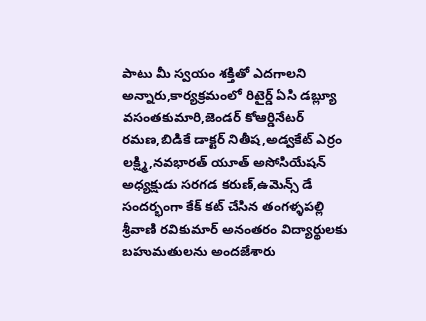పాటు మీ స్వయం శక్తితో ఎదగాలని అన్నారు,కార్యక్రమంలో రిటైర్డ్ ఏసి డబ్ల్యూ వసంతకుమారి,జెండర్ కోఆర్డినేటర్ రమణ,బిడికే డాక్టర్ నితీష,అడ్వకేట్ ఎర్రం లక్ష్మి,నవభారత్ యూత్ అసోసియేషన్ అధ్యక్షుడు సరగడ కరుణ్,ఉమెన్స్ డే సందర్భంగా కేక్ కట్ చేసిన తంగళ్ళపల్లి శ్రీవాణి రవికుమార్ అనంతరం విద్యార్థులకు బహుమతులను అందజేశారు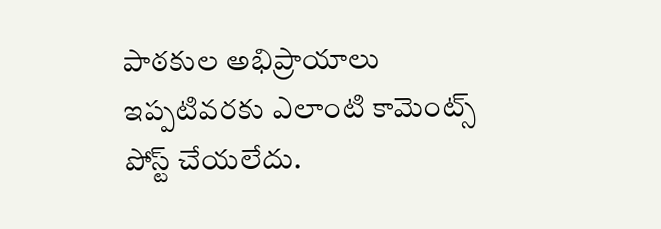పాఠకుల అభిప్రాయాలు
ఇప్పటివరకు ఎలాంటి కామెంట్స్ పోస్ట్ చేయలేదు.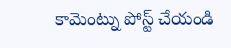కామెంట్ను పోస్ట్ చేయండి